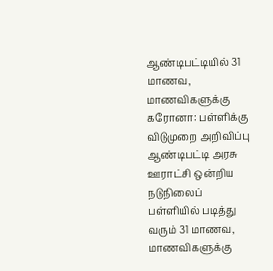ஆண்டிபட்டியில் 31 மாணவ, மாணவிகளுக்கு கரோனா: பள்ளிக்கு விடுமுறை அறிவிப்பு
ஆண்டிபட்டி அரசு ஊராட்சி ஒன்றிய நடுநிலைப் பள்ளியில் படித்து வரும் 31 மாணவ, மாணவிகளுக்கு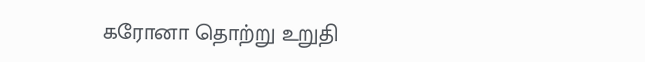கரோனா தொற்று உறுதி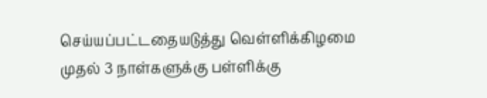செய்யப்பட்டதையடுத்து வெள்ளிக்கிழமை முதல் 3 நாள்களுக்கு பள்ளிக்கு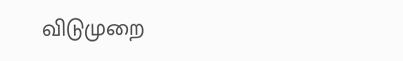விடுமுறை